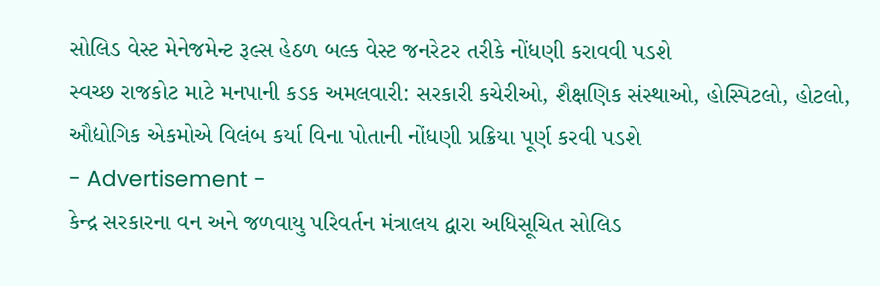સોલિડ વેસ્ટ મેનેજમેન્ટ રૂલ્સ હેઠળ બલ્ક વેસ્ટ જનરેટર તરીકે નોંધણી કરાવવી પડશે
સ્વચ્છ રાજકોટ માટે મનપાની કડક અમલવારી: સરકારી કચેરીઓ, શૈક્ષણિક સંસ્થાઓ, હોસ્પિટલો, હોટલો, ઔદ્યોગિક એકમોએ વિલંબ કર્યા વિના પોતાની નોંધણી પ્રક્રિયા પૂર્ણ કરવી પડશે
- Advertisement -
કેન્દ્ર સરકારના વન અને જળવાયુ પરિવર્તન મંત્રાલય દ્વારા અધિસૂચિત સોલિડ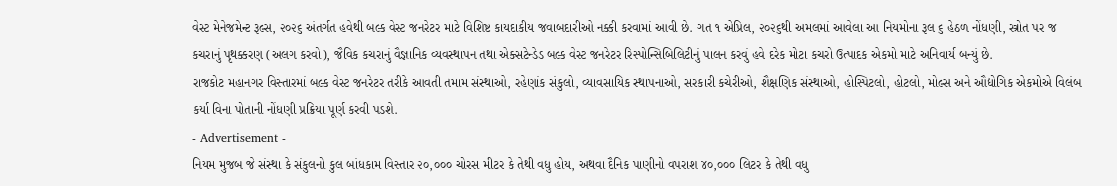વેસ્ટ મેનેજમેન્ટ રૂલ્સ, ૨૦૨૬ અંતર્ગત હવેથી બલ્ક વેસ્ટ જનરેટર માટે વિશિષ્ટ કાયદાકીય જવાબદારીઓ નક્કી કરવામાં આવી છે. ગત ૧ એપ્રિલ, ૨૦૨૬થી અમલમાં આવેલા આ નિયમોના રૂલ ૬ હેઠળ નોંધણી, સ્ત્રોત પર જ કચરાનું પૃથક્કરણ (અલગ કરવો), જૈવિક કચરાનું વૈજ્ઞાનિક વ્યવસ્થાપન તથા એક્સટેન્ડેડ બલ્ક વેસ્ટ જનરેટર રિસ્પોન્સિબિલિટીનું પાલન કરવું હવે દરેક મોટા કચરો ઉત્પાદક એકમો માટે અનિવાર્ય બન્યું છે.
રાજકોટ મહાનગર વિસ્તારમાં બલ્ક વેસ્ટ જનરેટર તરીકે આવતી તમામ સંસ્થાઓ, રહેણાંક સંકુલો, વ્યાવસાયિક સ્થાપનાઓ, સરકારી કચેરીઓ, શૈક્ષણિક સંસ્થાઓ, હોસ્પિટલો, હોટલો, મોલ્સ અને ઔદ્યોગિક એકમોએ વિલંબ કર્યા વિના પોતાની નોંધણી પ્રક્રિયા પૂર્ણ કરવી પડશે.
- Advertisement -
નિયમ મુજબ જે સંસ્થા કે સંકુલનો કુલ બાંધકામ વિસ્તાર ૨૦,૦૦૦ ચોરસ મીટર કે તેથી વધુ હોય, અથવા દૈનિક પાણીનો વપરાશ ૪૦,૦૦૦ લિટર કે તેથી વધુ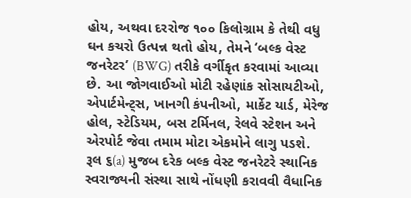હોય, અથવા દરરોજ ૧૦૦ કિલોગ્રામ કે તેથી વધુ ઘન કચરો ઉત્પન્ન થતો હોય, તેમને ‘બલ્ક વેસ્ટ જનરેટર’ (BWG) તરીકે વર્ગીકૃત કરવામાં આવ્યા છે. આ જોગવાઈઓ મોટી રહેણાંક સોસાયટીઓ, એપાર્ટમેન્ટ્સ, ખાનગી કંપનીઓ, માર્કેટ યાર્ડ, મેરેજ હોલ, સ્ટેડિયમ, બસ ટર્મિનલ, રેલવે સ્ટેશન અને એરપોર્ટ જેવા તમામ મોટા એકમોને લાગુ પડશે.
રૂલ ૬(a) મુજબ દરેક બલ્ક વેસ્ટ જનરેટરે સ્થાનિક સ્વરાજ્યની સંસ્થા સાથે નોંધણી કરાવવી વૈધાનિક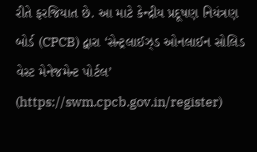રીતે ફરજિયાત છે. આ માટે કેન્દ્રીય પ્રદૂષણ નિયંત્રણ બોર્ડ (CPCB) દ્વારા ‘સેન્ટ્રલાઈઝ્ડ ઓનલાઈન સોલિડ વેસ્ટ મેનેજમેન્ટ પોર્ટલ’ (https://swm.cpcb.gov.in/register)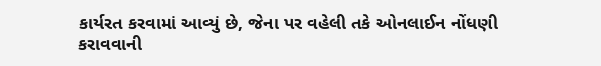કાર્યરત કરવામાં આવ્યું છે, જેના પર વહેલી તકે ઓનલાઈન નોંધણી કરાવવાની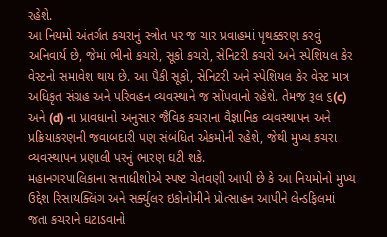રહેશે.
આ નિયમો અંતર્ગત કચરાનું સ્ત્રોત પર જ ચાર પ્રવાહમાં પૃથક્કરણ કરવું અનિવાર્ય છે, જેમાં ભીનો કચરો, સૂકો કચરો, સેનિટરી કચરો અને સ્પેશિયલ કેર વેસ્ટનો સમાવેશ થાય છે. આ પૈકી સૂકો, સેનિટરી અને સ્પેશિયલ કેર વેસ્ટ માત્ર અધિકૃત સંગ્રહ અને પરિવહન વ્યવસ્થાને જ સોંપવાનો રહેશે. તેમજ રૂલ ૬(c) અને (d) ના પ્રાવધાનો અનુસાર જૈવિક કચરાના વૈજ્ઞાનિક વ્યવસ્થાપન અને પ્રક્રિયાકરણની જવાબદારી પણ સંબંધિત એકમોની રહેશે, જેથી મુખ્ય કચરા વ્યવસ્થાપન પ્રણાલી પરનું ભારણ ઘટી શકે.
મહાનગરપાલિકાના સત્તાધીશોએ સ્પષ્ટ ચેતવણી આપી છે કે આ નિયમોનો મુખ્ય ઉદ્દેશ રિસાયક્લિંગ અને સર્ક્યુલર ઇકોનોમીને પ્રોત્સાહન આપીને લેન્ડફિલમાં જતા કચરાને ઘટાડવાનો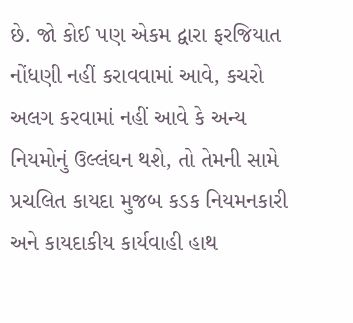છે. જો કોઈ પણ એકમ દ્વારા ફરજિયાત નોંધણી નહીં કરાવવામાં આવે, કચરો અલગ કરવામાં નહીં આવે કે અન્ય નિયમોનું ઉલ્લંઘન થશે, તો તેમની સામે પ્રચલિત કાયદા મુજબ કડક નિયમનકારી અને કાયદાકીય કાર્યવાહી હાથ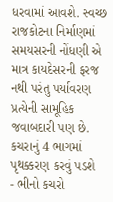ધરવામાં આવશે. સ્વચ્છ રાજકોટના નિર્માણમાં સમયસરની નોંધણી એ માત્ર કાયદેસરની ફરજ નથી પરંતુ પર્યાવરણ પ્રત્યેની સામૂહિક જવાબદારી પણ છે.
કચરાનું 4 ભાગમાં પૃથક્કરણ કરવું પડશે
- ભીનો કચરો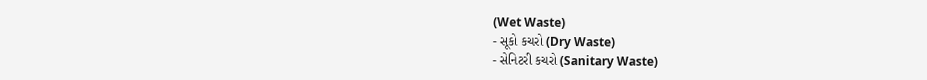(Wet Waste)
- સૂકો કચરો (Dry Waste)
- સેનિટરી કચરો (Sanitary Waste)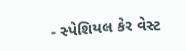- સ્પેશિયલ કેર વેસ્ટ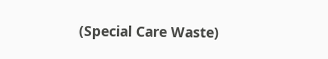(Special Care Waste)